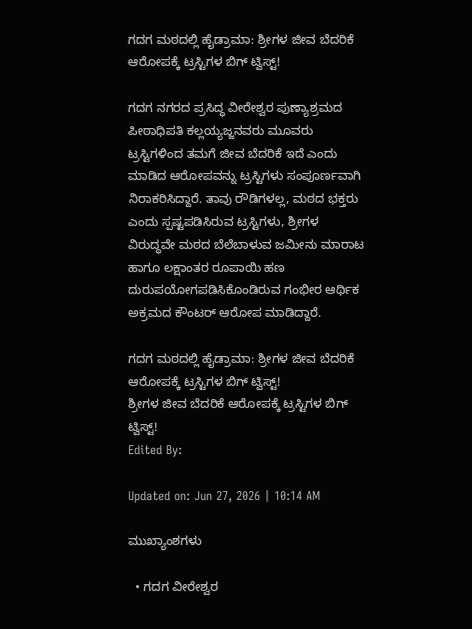ಗದಗ ಮಠದಲ್ಲಿ ಹೈಡ್ರಾಮಾ: ಶ್ರೀಗಳ ಜೀವ ಬೆದರಿಕೆ ಆರೋಪಕ್ಕೆ ಟ್ರಸ್ಟಿಗಳ ಬಿಗ್‌ ಟ್ವಿಸ್ಟ್‌!

ಗದಗ ನಗರದ ಪ್ರಸಿದ್ಧ ವೀರೇಶ್ವರ ಪುಣ್ಯಾಶ್ರಮದ ಪೀಠಾಧಿಪತಿ ಕಲ್ಲಯ್ಯಜ್ಜನವರು ಮೂವರು ಟ್ರಸ್ಟಿಗಳಿಂದ ತಮಗೆ ಜೀವ ಬೆದರಿಕೆ ಇದೆ ಎಂದು ಮಾಡಿದ ಆರೋಪವನ್ನು ಟ್ರಸ್ಟಿಗಳು ಸಂಪೂರ್ಣವಾಗಿ ನಿರಾಕರಿಸಿದ್ದಾರೆ. ತಾವು ರೌಡಿಗಳಲ್ಲ, ಮಠದ ಭಕ್ತರು ಎಂದು ಸ್ಪಷ್ಟಪಡಿಸಿರುವ ಟ್ರಸ್ಟಿಗಳು, ಶ್ರೀಗಳ ವಿರುದ್ಧವೇ ಮಠದ ಬೆಲೆಬಾಳುವ ಜಮೀನು ಮಾರಾಟ ಹಾಗೂ ಲಕ್ಷಾಂತರ ರೂಪಾಯಿ ಹಣ ದುರುಪಯೋಗಪಡಿಸಿಕೊಂಡಿರುವ ಗಂಭೀರ ಆರ್ಥಿಕ ಅಕ್ರಮದ ಕೌಂಟರ್ ಆರೋಪ ಮಾಡಿದ್ದಾರೆ.

ಗದಗ ಮಠದಲ್ಲಿ ಹೈಡ್ರಾಮಾ: ಶ್ರೀಗಳ ಜೀವ ಬೆದರಿಕೆ ಆರೋಪಕ್ಕೆ ಟ್ರಸ್ಟಿಗಳ ಬಿಗ್‌ ಟ್ವಿಸ್ಟ್‌!
ಶ್ರೀಗಳ ಜೀವ ಬೆದರಿಕೆ ಆರೋಪಕ್ಕೆ ಟ್ರಸ್ಟಿಗಳ ಬಿಗ್‌ ಟ್ವಿಸ್ಟ್‌!
Edited By:

Updated on: Jun 27, 2026 | 10:14 AM

ಮುಖ್ಯಾಂಶಗಳು

  • ಗದಗ ವೀರೇಶ್ವರ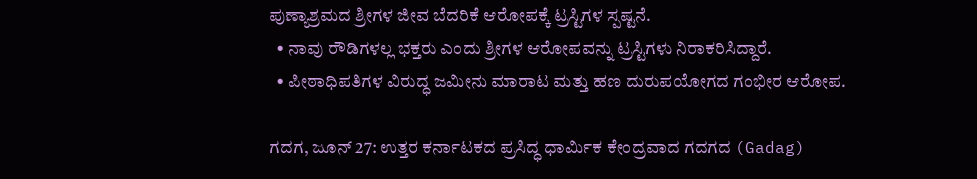ಪುಣ್ಯಾಶ್ರಮದ ಶ್ರೀಗಳ ಜೀವ ಬೆದರಿಕೆ ಆರೋಪಕ್ಕೆ ಟ್ರಸ್ಟಿಗಳ ಸ್ಪಷ್ಟನೆ.
  • ನಾವು ರೌಡಿಗಳಲ್ಲ ಭಕ್ತರು ಎಂದು ಶ್ರೀಗಳ ಆರೋಪವನ್ನು ಟ್ರಸ್ಟಿಗಳು ನಿರಾಕರಿಸಿದ್ದಾರೆ.
  • ಪೀಠಾಧಿಪತಿಗಳ ವಿರುದ್ಧ ಜಮೀನು ಮಾರಾಟ ಮತ್ತು ಹಣ ದುರುಪಯೋಗದ ಗಂಭೀರ ಆರೋಪ.

ಗದಗ, ಜೂನ್ 27: ಉತ್ತರ ಕರ್ನಾಟಕದ ಪ್ರಸಿದ್ಧ ಧಾರ್ಮಿಕ ಕೇಂದ್ರವಾದ ಗದಗದ (Gadag)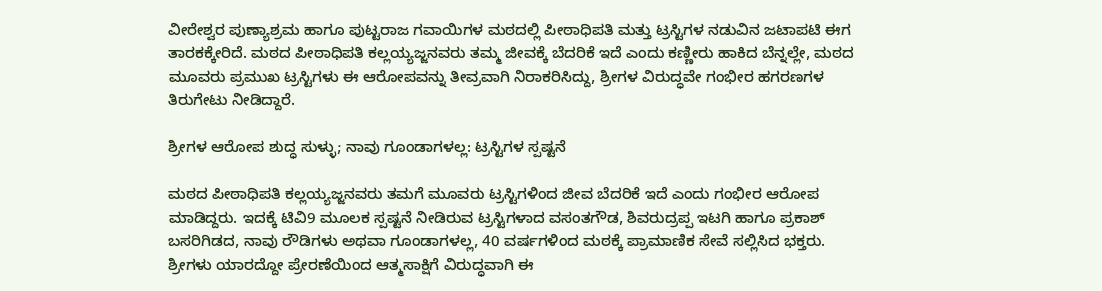ವೀರೇಶ್ವರ ಪುಣ್ಯಾಶ್ರಮ ಹಾಗೂ ಪುಟ್ಟರಾಜ ಗವಾಯಿಗಳ ಮಠದಲ್ಲಿ ಪೀಠಾಧಿಪತಿ ಮತ್ತು ಟ್ರಸ್ಟಿಗಳ ನಡುವಿನ ಜಟಾಪಟಿ ಈಗ ತಾರಕಕ್ಕೇರಿದೆ. ಮಠದ ಪೀಠಾಧಿಪತಿ ಕಲ್ಲಯ್ಯಜ್ಜನವರು ತಮ್ಮ ಜೀವಕ್ಕೆ ಬೆದರಿಕೆ ಇದೆ ಎಂದು ಕಣ್ಣೀರು ಹಾಕಿದ ಬೆನ್ನಲ್ಲೇ, ಮಠದ ಮೂವರು ಪ್ರಮುಖ ಟ್ರಸ್ಟಿಗಳು ಈ ಆರೋಪವನ್ನು ತೀವ್ರವಾಗಿ ನಿರಾಕರಿಸಿದ್ದು, ಶ್ರೀಗಳ ವಿರುದ್ಧವೇ ಗಂಭೀರ ಹಗರಣಗಳ ತಿರುಗೇಟು ನೀಡಿದ್ದಾರೆ.

ಶ್ರೀಗಳ ಆರೋಪ ಶುದ್ಧ ಸುಳ್ಳು; ನಾವು ಗೂಂಡಾಗಳಲ್ಲ: ಟ್ರಸ್ಟಿಗಳ ಸ್ಪಷ್ಟನೆ

ಮಠದ ಪೀಠಾಧಿಪತಿ ಕಲ್ಲಯ್ಯಜ್ಜನವರು ತಮಗೆ ಮೂವರು ಟ್ರಸ್ಟಿಗಳಿಂದ ಜೀವ ಬೆದರಿಕೆ ಇದೆ ಎಂದು ಗಂಭೀರ ಆರೋಪ ಮಾಡಿದ್ದರು. ಇದಕ್ಕೆ ಟಿವಿ9 ಮೂಲಕ ಸ್ಪಷ್ಟನೆ ನೀಡಿರುವ ಟ್ರಸ್ಟಿಗಳಾದ ವಸಂತಗೌಡ, ಶಿವರುದ್ರಪ್ಪ ಇಟಗಿ ಹಾಗೂ ಪ್ರಕಾಶ್ ಬಸರಿಗಿಡದ, ನಾವು ರೌಡಿಗಳು ಅಥವಾ ಗೂಂಡಾಗಳಲ್ಲ, 40 ವರ್ಷಗಳಿಂದ ಮಠಕ್ಕೆ ಪ್ರಾಮಾಣಿಕ ಸೇವೆ ಸಲ್ಲಿಸಿದ ಭಕ್ತರು. ಶ್ರೀಗಳು ಯಾರದ್ದೋ ಪ್ರೇರಣೆಯಿಂದ ಆತ್ಮಸಾಕ್ಷಿಗೆ ವಿರುದ್ಧವಾಗಿ ಈ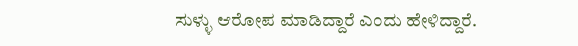ಸುಳ್ಳು ಆರೋಪ ಮಾಡಿದ್ದಾರೆ ಎಂದು ಹೇಳಿದ್ದಾರೆ.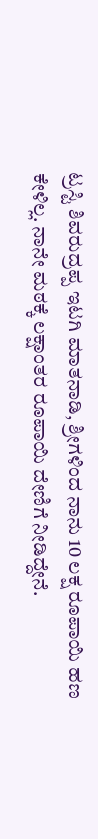ಟ್ರಸ್ಟಿ ಶಿವರುದ್ರಪ್ಪ ಇಟಗಿ ಮಾತನಾಡಿ, ಶ್ರೀಗಳಿಂದ ನಾನು 10 ಲಕ್ಷ ರೂಪಾಯಿ ಹಣ ಕೇಳಿಲ್ಲ. ನಾನೇ ಮಠಕ್ಕೆ ಲಕ್ಷಾಂತರ ರೂಪಾಯಿ ದೇಣಿಗೆ ನೀಡಿದ್ದೇನೆ.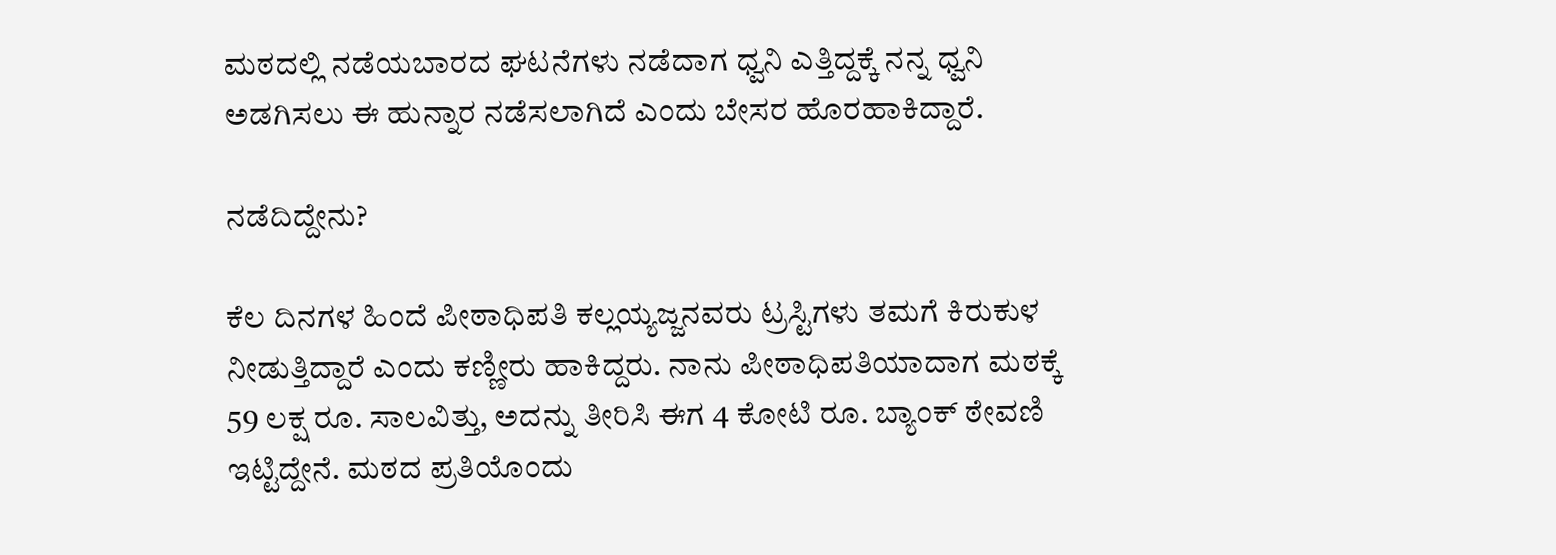ಮಠದಲ್ಲಿ ನಡೆಯಬಾರದ ಘಟನೆಗಳು ನಡೆದಾಗ ಧ್ವನಿ ಎತ್ತಿದ್ದಕ್ಕೆ ನನ್ನ ಧ್ವನಿ ಅಡಗಿಸಲು ಈ ಹುನ್ನಾರ ನಡೆಸಲಾಗಿದೆ ಎಂದು ಬೇಸರ ಹೊರಹಾಕಿದ್ದಾರೆ.

ನಡೆದಿದ್ದೇನು?

ಕೆಲ ದಿನಗಳ ಹಿಂದೆ ಪೀಠಾಧಿಪತಿ ಕಲ್ಲಯ್ಯಜ್ಜನವರು ಟ್ರಸ್ಟಿಗಳು ತಮಗೆ ಕಿರುಕುಳ ನೀಡುತ್ತಿದ್ದಾರೆ ಎಂದು ಕಣ್ಣೀರು ಹಾಕಿದ್ದರು. ನಾನು ಪೀಠಾಧಿಪತಿಯಾದಾಗ ಮಠಕ್ಕೆ 59 ಲಕ್ಷ ರೂ. ಸಾಲವಿತ್ತು, ಅದನ್ನು ತೀರಿಸಿ ಈಗ 4 ಕೋಟಿ ರೂ. ಬ್ಯಾಂಕ್ ಠೇವಣಿ ಇಟ್ಟಿದ್ದೇನೆ. ಮಠದ ಪ್ರತಿಯೊಂದು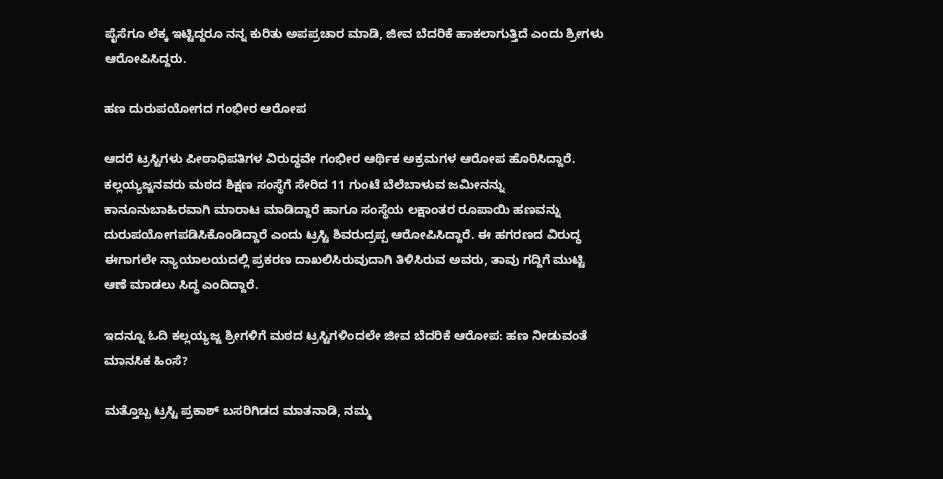ಪೈಸೆಗೂ ಲೆಕ್ಕ ಇಟ್ಟಿದ್ದರೂ ನನ್ನ ಕುರಿತು ಅಪಪ್ರಚಾರ ಮಾಡಿ, ಜೀವ ಬೆದರಿಕೆ ಹಾಕಲಾಗುತ್ತಿದೆ ಎಂದು ಶ್ರೀಗಳು ಆರೋಪಿಸಿದ್ದರು.

ಹಣ ದುರುಪಯೋಗದ ಗಂಭೀರ ಆರೋಪ

ಆದರೆ ಟ್ರಸ್ಟಿಗಳು ಪೀಠಾಧಿಪತಿಗಳ ವಿರುದ್ಧವೇ ಗಂಭೀರ ಆರ್ಥಿಕ ಅಕ್ರಮಗಳ ಆರೋಪ ಹೊರಿಸಿದ್ದಾರೆ. ಕಲ್ಲಯ್ಯಜ್ಜನವರು ಮಠದ ಶಿಕ್ಷಣ ಸಂಸ್ಥೆಗೆ ಸೇರಿದ 11 ಗುಂಟೆ ಬೆಲೆಬಾಳುವ ಜಮೀನನ್ನು ಕಾನೂನುಬಾಹಿರವಾಗಿ ಮಾರಾಟ ಮಾಡಿದ್ದಾರೆ ಹಾಗೂ ಸಂಸ್ಥೆಯ ಲಕ್ಷಾಂತರ ರೂಪಾಯಿ ಹಣವನ್ನು ದುರುಪಯೋಗಪಡಿಸಿಕೊಂಡಿದ್ದಾರೆ ಎಂದು ಟ್ರಸ್ಟಿ ಶಿವರುದ್ರಪ್ಪ ಆರೋಪಿಸಿದ್ದಾರೆ. ಈ ಹಗರಣದ ವಿರುದ್ಧ ಈಗಾಗಲೇ ನ್ಯಾಯಾಲಯದಲ್ಲಿ ಪ್ರಕರಣ ದಾಖಲಿಸಿರುವುದಾಗಿ ತಿಳಿಸಿರುವ ಅವರು, ತಾವು ಗದ್ದಿಗೆ ಮುಟ್ಟಿ ಆಣೆ ಮಾಡಲು ಸಿದ್ಧ ಎಂದಿದ್ದಾರೆ.

ಇದನ್ನೂ ಓದಿ ಕಲ್ಲಯ್ಯಜ್ಜ ಶ್ರೀಗಳಿಗೆ ಮಠದ ಟ್ರಸ್ಟಿಗಳಿಂದಲೇ ಜೀವ ಬೆದರಿಕೆ ಆರೋಪ: ಹಣ ನೀಡುವಂತೆ ಮಾನಸಿಕ ಹಿಂಸೆ?

ಮತ್ತೊಬ್ಬ ಟ್ರಸ್ಟಿ ಪ್ರಕಾಶ್ ಬಸರಿಗಿಡದ ಮಾತನಾಡಿ, ನಮ್ಮ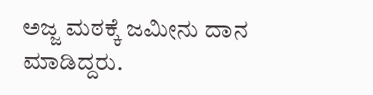ಅಜ್ಜ ಮಠಕ್ಕೆ ಜಮೀನು ದಾನ ಮಾಡಿದ್ದರು.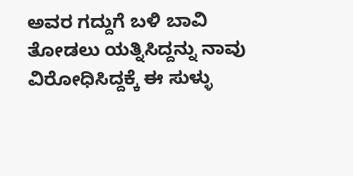ಅವರ ಗದ್ದುಗೆ ಬಳಿ ಬಾವಿ ತೋಡಲು ಯತ್ನಿಸಿದ್ದನ್ನು ನಾವು ವಿರೋಧಿಸಿದ್ದಕ್ಕೆ ಈ ಸುಳ್ಳು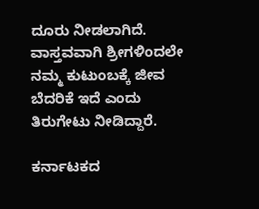ದೂರು ನೀಡಲಾಗಿದೆ. ವಾಸ್ತವವಾಗಿ ಶ್ರೀಗಳಿಂದಲೇ ನಮ್ಮ ಕುಟುಂಬಕ್ಕೆ ಜೀವ ಬೆದರಿಕೆ ಇದೆ ಎಂದು ತಿರುಗೇಟು ನೀಡಿದ್ದಾರೆ.

ಕರ್ನಾಟಕದ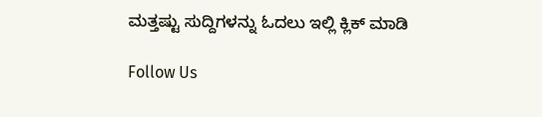ಮತ್ತಷ್ಟು ಸುದ್ದಿಗಳನ್ನು ಓದಲು ಇಲ್ಲಿ ಕ್ಲಿಕ್ ಮಾಡಿ

Follow Us